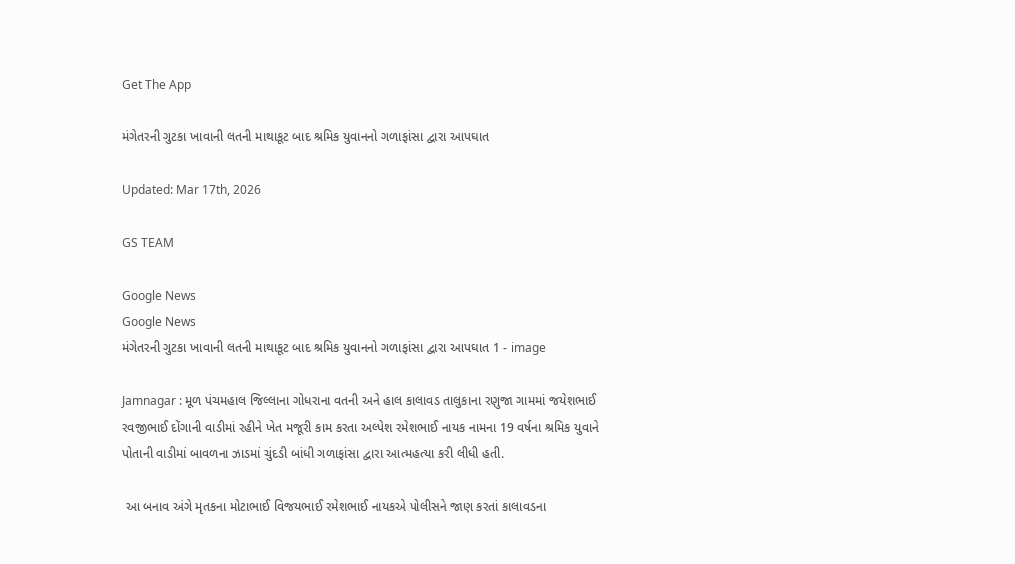Get The App

મંગેતરની ગુટકા ખાવાની લતની માથાકૂટ બાદ શ્રમિક યુવાનનો ગળાફાંસા દ્વારા આપઘાત

Updated: Mar 17th, 2026

GS TEAM

Google News
Google News
મંગેતરની ગુટકા ખાવાની લતની માથાકૂટ બાદ શ્રમિક યુવાનનો ગળાફાંસા દ્વારા આપઘાત 1 - image

Jamnagar : મૂળ પંચમહાલ જિલ્લાના ગોધરાના વતની અને હાલ કાલાવડ તાલુકાના રણુજા ગામમાં જયેશભાઈ રવજીભાઈ દોંગાની વાડીમાં રહીને ખેત મજૂરી કામ કરતા અલ્પેશ રમેશભાઈ નાયક નામના 19 વર્ષના શ્રમિક યુવાને પોતાની વાડીમાં બાવળના ઝાડમાં ચુંદડી બાંધી ગળાફાંસા દ્વારા આત્મહત્યા કરી લીધી હતી.

 આ બનાવ અંગે મૃતકના મોટાભાઈ વિજયભાઈ રમેશભાઈ નાયકએ પોલીસને જાણ કરતાં કાલાવડના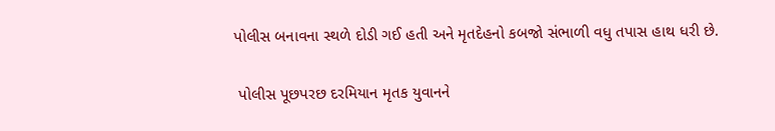પોલીસ બનાવના સ્થળે દોડી ગઈ હતી અને મૃતદેહનો કબજો સંભાળી વધુ તપાસ હાથ ધરી છે.

 પોલીસ પૂછપરછ દરમિયાન મૃતક યુવાનને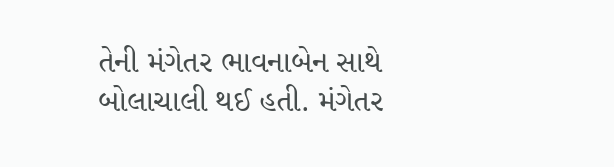તેની મંગેતર ભાવનાબેન સાથે બોલાચાલી થઈ હતી. મંગેતર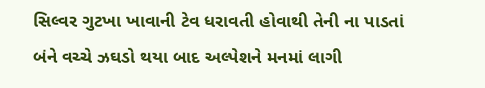સિલ્વર ગુટખા ખાવાની ટેવ ધરાવતી હોવાથી તેની ના પાડતાં બંને વચ્ચે ઝઘડો થયા બાદ અલ્પેશને મનમાં લાગી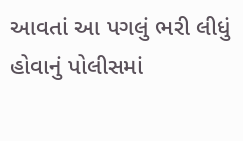આવતાં આ પગલું ભરી લીધું હોવાનું પોલીસમાં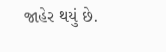જાહેર થયું છે.